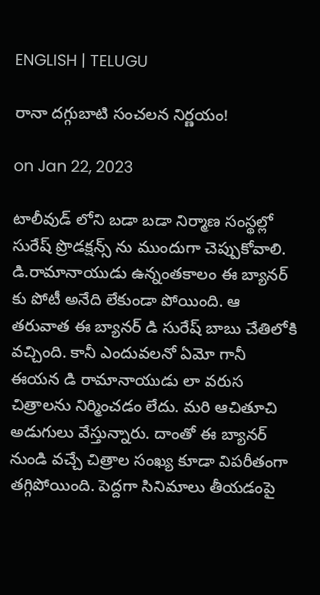ENGLISH | TELUGU

రానా దగ్గుబాటి సంచలన నిర్ణయం!

on Jan 22, 2023

టాలీవుడ్ లోని బడా బడా నిర్మాణ సంస్థల్లో సురేష్ ప్రొడక్షన్స్ ను ముందుగా చెప్పుకోవాలి. డి.రామానాయుడు ఉన్నంతకాలం ఈ బ్యానర్ కు పోటీ అనేది లేకుండా పోయింది. ఆ తరువాత ఈ బ్యానర్ డి సురేష్ బాబు చేతిలోకి వచ్చింది. కానీ ఎందువలనో ఏమో గానీ  ఈయన డి రామానాయుడు లా వరుస చిత్రాలను నిర్మించడం లేదు. మరి ఆచితూచి అడుగులు వేస్తున్నారు. దాంతో ఈ బ్యానర్ నుండి వచ్చే చిత్రాల సంఖ్య కూడా విపరీతంగా తగ్గిపోయింది. పెద్దగా సినిమాలు తీయడంపై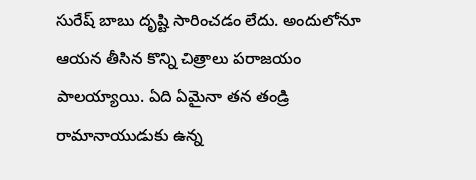సురేష్ బాబు దృష్టి సారించడం లేదు. అందులోనూ ఆయన తీసిన కొన్ని చిత్రాలు పరాజయం పాలయ్యాయి. ఏది ఏమైనా తన తండ్రి రామానాయుడుకు ఉన్న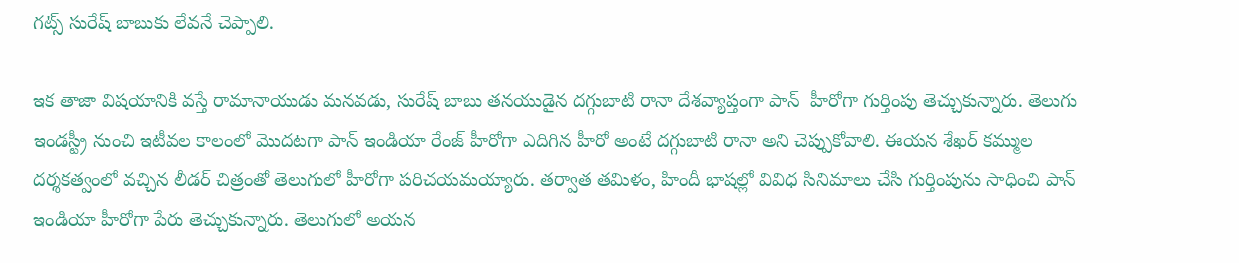గట్స్ సురేష్ బాబుకు లేవనే చెప్పాలి.

ఇక తాజా విషయానికి వస్తే రామానాయుడు మనవడు, సురేష్ బాబు తనయుడైన దగ్గుబాటి రానా దేశవ్యాప్తంగా పాన్  హీరోగా గుర్తింపు తెచ్చుకున్నారు. తెలుగు ఇండస్ట్రీ నుంచి ఇటీవల కాలంలో మొదటగా పాన్ ఇండియా రేంజ్ హీరోగా ఎదిగిన హీరో అంటే దగ్గుబాటి రానా అని చెప్పుకోవాలి. ఈయన శేఖర్ కమ్ముల దర్శకత్వంలో వచ్చిన లీడర్ చిత్రంతో తెలుగులో హీరోగా పరిచయమయ్యారు. తర్వాత తమిళం, హిందీ భాషల్లో వివిధ సినిమాలు చేసి గుర్తింపును సాధించి పాన్ ఇండియా హీరోగా పేరు తెచ్చుకున్నారు. తెలుగులో అయ‌న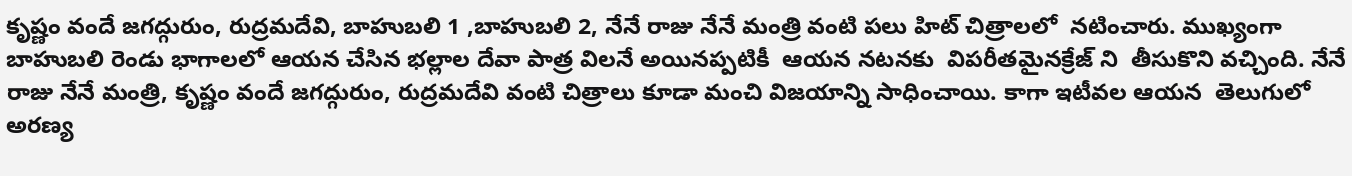కృష్ణం వందే జగద్గురుం, రుద్రమదేవి, బాహుబలి 1 ,బాహుబలి 2, నేనే రాజు నేనే మంత్రి వంటి పలు హిట్ చిత్రాలలో  నటించారు. ముఖ్యంగా బాహుబలి రెండు భాగాలలో ఆయన చేసిన భ‌ల్లాల దేవా పాత్ర విల‌నే అయిన‌ప్ప‌టికీ  ఆయ‌న న‌ట‌న‌కు  విపరీతమైనక్రేజ్ ని  తీసుకొని వచ్చింది. నేనే రాజు నేనే మంత్రి, కృష్ణం వందే జగద్గురుం, రుద్రమదేవి వంటి చిత్రాలు కూడా మంచి విజయాన్ని సాధించాయి. కాగా ఇటీవల ఆయన  తెలుగులో అరణ్య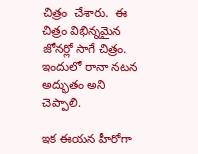చిత్రం  చేశారు.  ఈ చిత్రం విభిన్న‌మైన జోన‌ర్లో సాగే చిత్రం. ఇందులో రానా నటన అద్భుతం అని చెప్పాలి.

ఇక ఈయన హీరోగా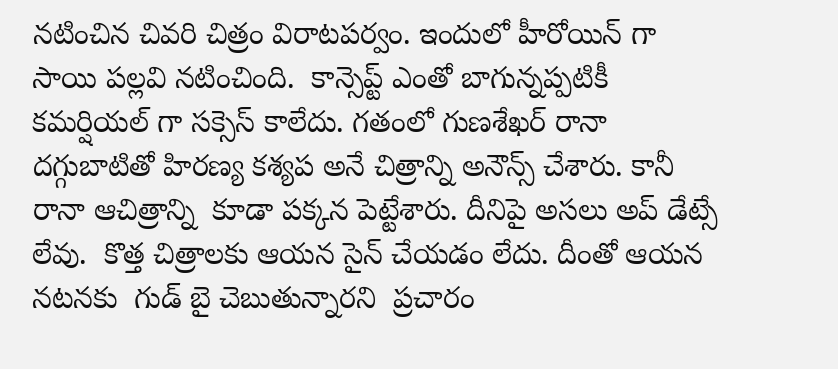నటించిన చివరి చిత్రం విరాటపర్వం. ఇందులో హీరోయిన్ గా సాయి పల్లవి నటించింది.  కాన్సెప్ట్ ఎంతో బాగున్నప్పటికీ కమర్షియల్ గా సక్సెస్ కాలేదు. గతంలో గుణశేఖర్ రానా దగ్గుబాటితో హిరణ్య కశ్యప అనే చిత్రాన్ని అనౌన్స్ చేశారు. కానీ రానా ఆచిత్రాన్ని  కూడా ప‌క్క‌న పెట్టేశారు. దీనిపై అస‌లు అప్ డేట్సే లేవు.  కొత్త చిత్రాలకు ఆయన సైన్ చేయడం లేదు. దీంతో ఆయన న‌ట‌న‌కు  గుడ్ బై చెబుతున్నార‌ని  ప్రచారం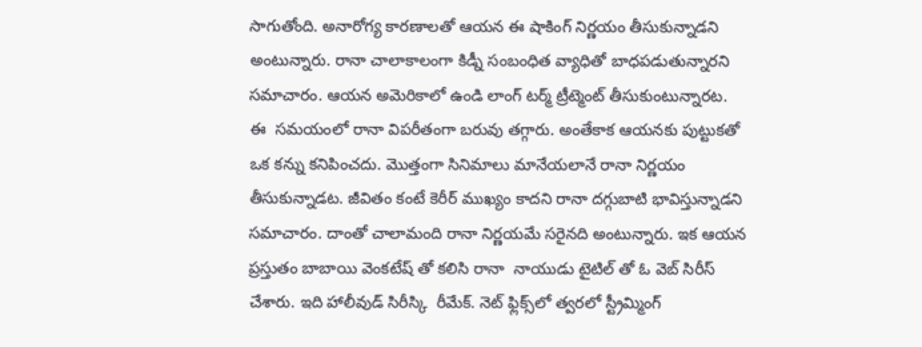సాగుతోంది. అనారోగ్య కారణాలతో ఆయన ఈ షాకింగ్ నిర్ణయం తీసుకున్నాడని అంటున్నారు. రానా చాలాకాలంగా కిడ్నీ సంబంధిత వ్యాధితో బాధపడుతున్నార‌ని స‌మాచారం. ఆయన అమెరికాలో ఉండి లాంగ్ టర్మ్ ట్రీట్మెంట్ తీసుకుంటున్నార‌ట‌. ఈ  సమయంలో రానా విపరీతంగా బరువు తగ్గారు. అంతేకాక ఆయనకు పుట్టుకతో ఒక కన్ను కనిపించదు. మొత్తంగా సినిమాలు మానేయలానే రానా నిర్ణయం తీసుకున్నాడట. జీవితం కంటే కెరీర్ ముఖ్యం కాదని రానా దగ్గుబాటి భావిస్తున్నాడ‌ని స‌మాచారం. దాంతో చాలామంది రానా నిర్ణయమే సరైనది అంటున్నారు. ఇక ఆయన ప్రస్తుతం బాబాయి వెంకటేష్ తో కలిసి రానా  నాయుడు టైటిల్ తో ఓ వెబ్ సిరీస్ చేశారు. ఇది హాలీవుడ్ సిరీస్కి  రీమేక్. నెట్ ఫ్లిక్స్‌లో త్వరలో స్ట్రీమ్మింగ్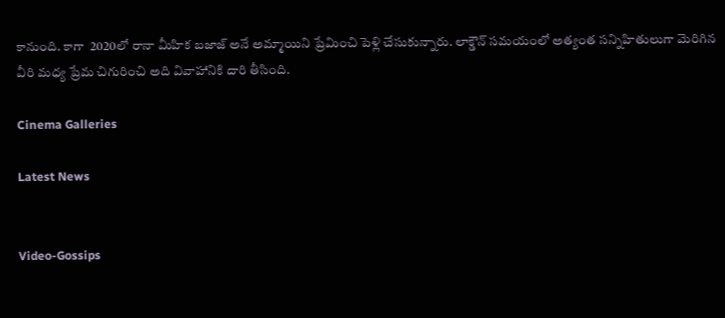కానుంది. కాగా  2020లో రానా మీహిక బజాజ్ అనే అమ్మాయిని ప్రేమించి పెళ్లి చేసుకున్నారు. లాక్డౌన్ సమయంలో అత్యంత సన్నిహితులుగా మెరిగిన  వీరి మధ్య ప్రేమ చిగురించి అది వివాహానికి దారి తీసింది.

Cinema Galleries

Latest News


Video-Gossips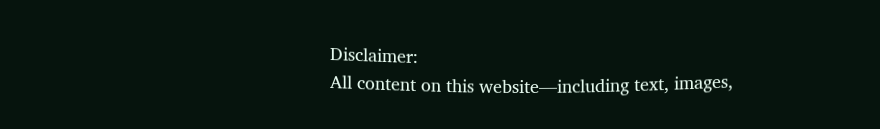Disclaimer:
All content on this website—including text, images,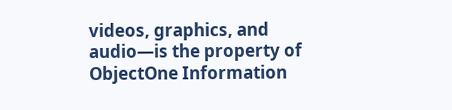videos, graphics, and audio—is the property of ObjectOne Information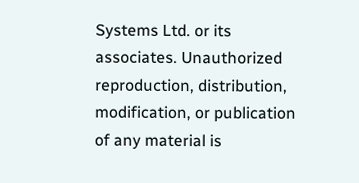Systems Ltd. or its associates. Unauthorized reproduction, distribution, modification, or publication of any material is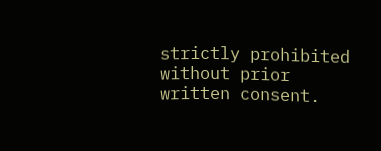strictly prohibited without prior written consent.